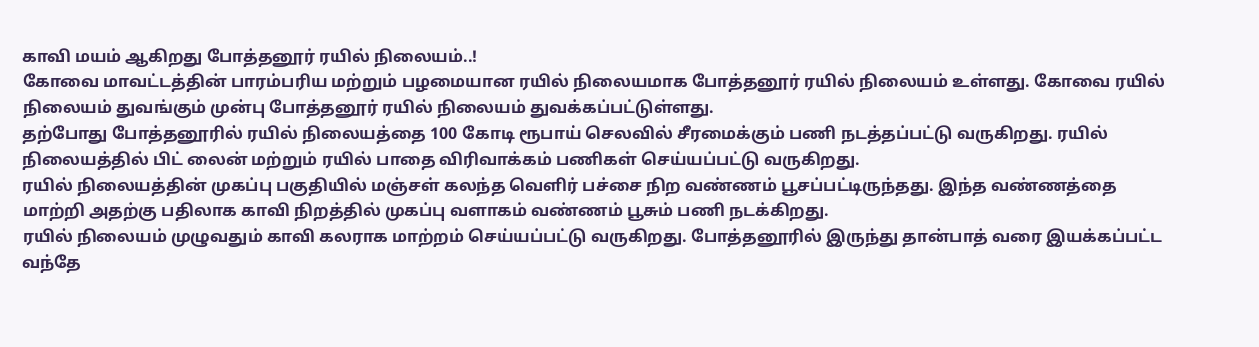காவி மயம் ஆகிறது போத்தனூர் ரயில் நிலையம்..!
கோவை மாவட்டத்தின் பாரம்பரிய மற்றும் பழமையான ரயில் நிலையமாக போத்தனூர் ரயில் நிலையம் உள்ளது. கோவை ரயில் நிலையம் துவங்கும் முன்பு போத்தனூர் ரயில் நிலையம் துவக்கப்பட்டுள்ளது.
தற்போது போத்தனூரில் ரயில் நிலையத்தை 100 கோடி ரூபாய் செலவில் சீரமைக்கும் பணி நடத்தப்பட்டு வருகிறது. ரயில் நிலையத்தில் பிட் லைன் மற்றும் ரயில் பாதை விரிவாக்கம் பணிகள் செய்யப்பட்டு வருகிறது.
ரயில் நிலையத்தின் முகப்பு பகுதியில் மஞ்சள் கலந்த வெளிர் பச்சை நிற வண்ணம் பூசப்பட்டிருந்தது. இந்த வண்ணத்தை மாற்றி அதற்கு பதிலாக காவி நிறத்தில் முகப்பு வளாகம் வண்ணம் பூசும் பணி நடக்கிறது.
ரயில் நிலையம் முழுவதும் காவி கலராக மாற்றம் செய்யப்பட்டு வருகிறது. போத்தனூரில் இருந்து தான்பாத் வரை இயக்கப்பட்ட வந்தே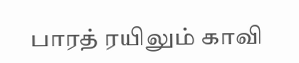பாரத் ரயிலும் காவி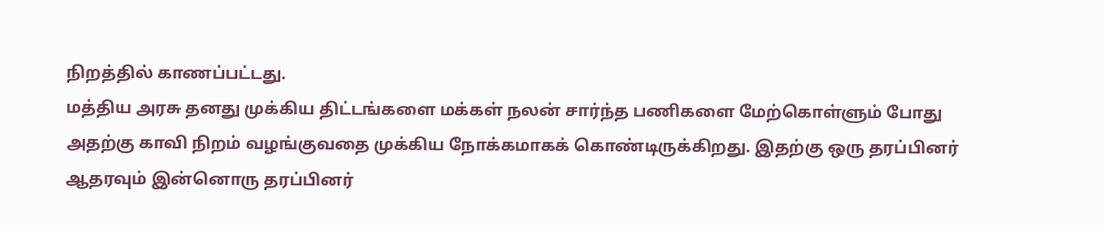நிறத்தில் காணப்பட்டது.
மத்திய அரசு தனது முக்கிய திட்டங்களை மக்கள் நலன் சார்ந்த பணிகளை மேற்கொள்ளும் போது அதற்கு காவி நிறம் வழங்குவதை முக்கிய நோக்கமாகக் கொண்டிருக்கிறது. இதற்கு ஒரு தரப்பினர் ஆதரவும் இன்னொரு தரப்பினர்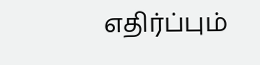எதிர்ப்பும்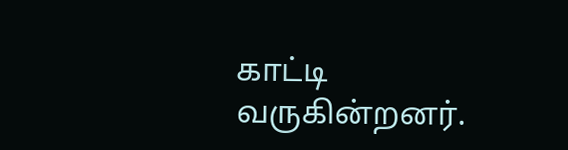காட்டி வருகின்றனர்.